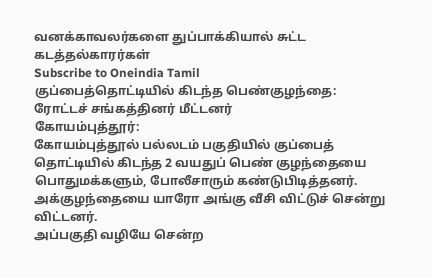வனக்காவலர்களை துப்பாக்கியால் சுட்ட கடத்தல்காரர்கள்
Subscribe to Oneindia Tamil
குப்பைத்தொட்டியில் கிடந்த பெண்குழந்தை: ரோட்டச் சங்கத்தினர் மீட்டனர்
கோயம்புத்தூர்:
கோயம்புத்தூல் பல்லடம் பகுதியில் குப்பைத் தொட்டியில் கிடந்த 2 வயதுப் பெண் குழந்தையை பொதுமக்களும், போலீசாரும் கண்டுபிடித்தனர்.
அக்குழந்தையை யாரோ அங்கு வீசி விட்டுச் சென்று விட்டனர்.
அப்பகுதி வழியே சென்ற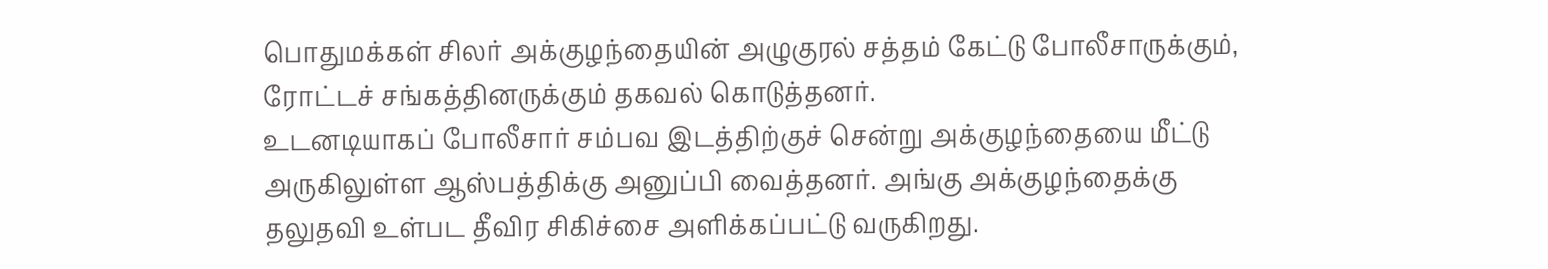பொதுமக்கள் சிலர் அக்குழந்தையின் அழுகுரல் சத்தம் கேட்டு போலீசாருக்கும், ரோட்டச் சங்கத்தினருக்கும் தகவல் கொடுத்தனர்.
உடனடியாகப் போலீசார் சம்பவ இடத்திற்குச் சென்று அக்குழந்தையை மீட்டு அருகிலுள்ள ஆஸ்பத்திக்கு அனுப்பி வைத்தனர். அங்கு அக்குழந்தைக்கு தலுதவி உள்பட தீவிர சிகிச்சை அளிக்கப்பட்டு வருகிறது.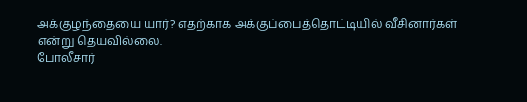அக்குழந்தையை யார்? எதற்காக அக்குப்பைத்தொட்டியில் வீசினார்கள் என்று தெயவில்லை.
போலீசார்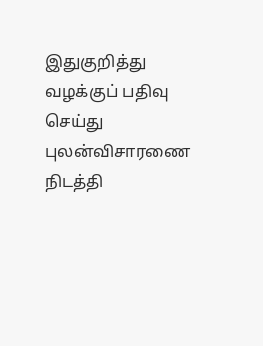இதுகுறித்து வழக்குப் பதிவு செய்து புலன்விசாரணை நிடத்தி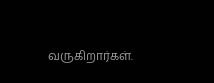வருகிறார்கள்.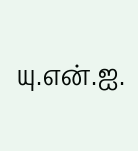யு.என்.ஐ.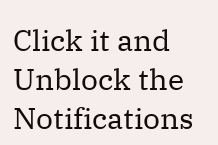Click it and Unblock the Notifications